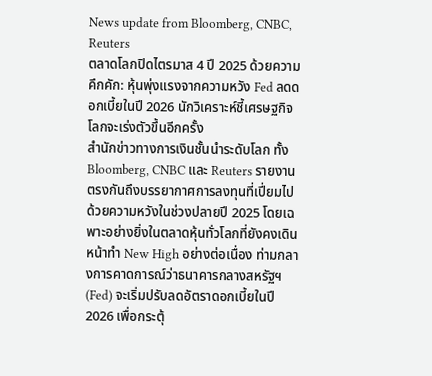News update from Bloomberg, CNBC, Reuters
ตลาดโลกปิดไตรมาส 4 ปี 2025 ด้วยความคึกคัก: หุ้นพุ่งแรงจากความหวัง Fed ลดดอกเบี้ยในปี 2026 นักวิเคราะห์ชี้เศรษฐกิจโลกจะเร่งตัวขึ้นอีกครั้ง
สำนักข่าวทางการเงินชั้นนำระดับโลก ทั้ง Bloomberg, CNBC และ Reuters รายงานตรงกันถึงบรรยากาศการลงทุนที่เปี่ยมไปด้วยความหวังในช่วงปลายปี 2025 โดยเฉพาะอย่างยิ่งในตลาดหุ้นทั่วโลกที่ยังคงเดินหน้าทำ New High อย่างต่อเนื่อง ท่ามกลางการคาดการณ์ว่าธนาคารกลางสหรัฐฯ (Fed) จะเริ่มปรับลดอัตราดอกเบี้ยในปี 2026 เพื่อกระตุ้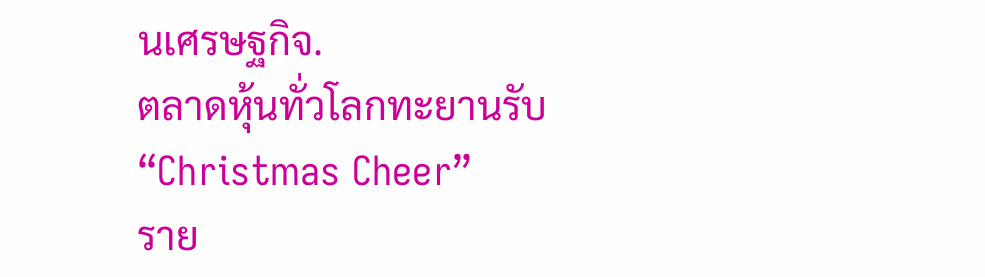นเศรษฐกิจ.
ตลาดหุ้นทั่วโลกทะยานรับ “Christmas Cheer”
ราย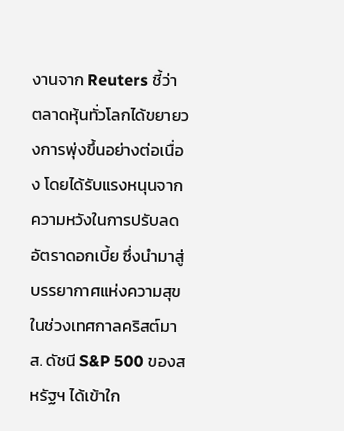งานจาก Reuters ชี้ว่า ตลาดหุ้นทั่วโลกได้ขยายวงการพุ่งขึ้นอย่างต่อเนื่อง โดยได้รับแรงหนุนจากความหวังในการปรับลดอัตราดอกเบี้ย ซึ่งนำมาสู่บรรยากาศแห่งความสุขในช่วงเทศกาลคริสต์มาส. ดัชนี S&P 500 ของสหรัฐฯ ได้เข้าใก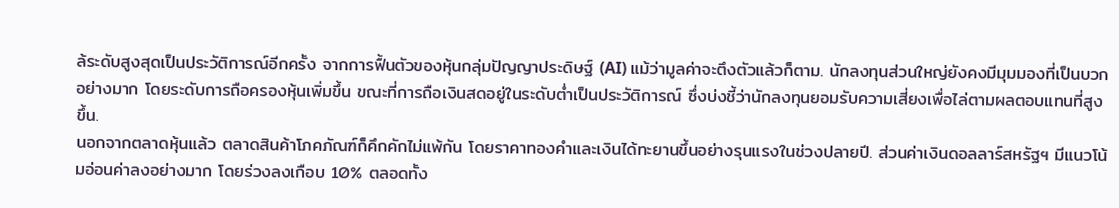ล้ระดับสูงสุดเป็นประวัติการณ์อีกครั้ง จากการฟื้นตัวของหุ้นกลุ่มปัญญาประดิษฐ์ (AI) แม้ว่ามูลค่าจะตึงตัวแล้วก็ตาม. นักลงทุนส่วนใหญ่ยังคงมีมุมมองที่เป็นบวกอย่างมาก โดยระดับการถือครองหุ้นเพิ่มขึ้น ขณะที่การถือเงินสดอยู่ในระดับต่ำเป็นประวัติการณ์ ซึ่งบ่งชี้ว่านักลงทุนยอมรับความเสี่ยงเพื่อไล่ตามผลตอบแทนที่สูงขึ้น.
นอกจากตลาดหุ้นแล้ว ตลาดสินค้าโภคภัณฑ์ก็คึกคักไม่แพ้กัน โดยราคาทองคำและเงินได้ทะยานขึ้นอย่างรุนแรงในช่วงปลายปี. ส่วนค่าเงินดอลลาร์สหรัฐฯ มีแนวโน้มอ่อนค่าลงอย่างมาก โดยร่วงลงเกือบ 10% ตลอดทั้ง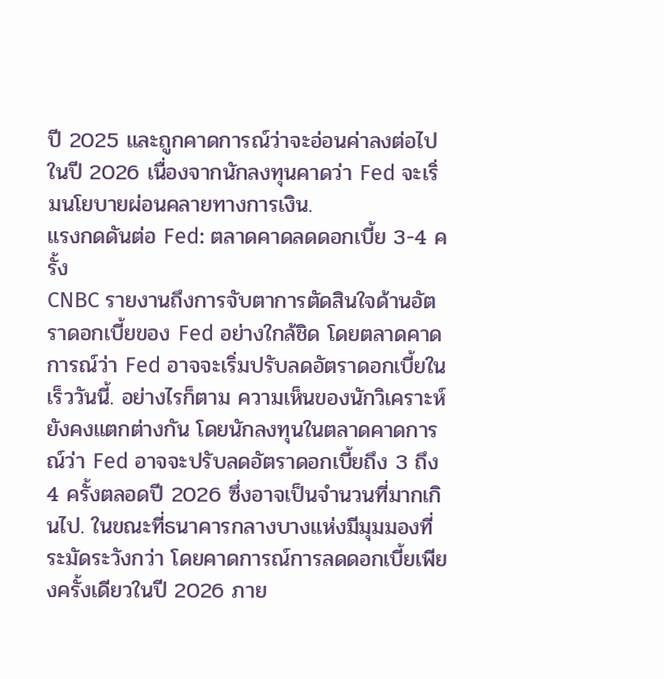ปี 2025 และถูกคาดการณ์ว่าจะอ่อนค่าลงต่อไปในปี 2026 เนื่องจากนักลงทุนคาดว่า Fed จะเริ่มนโยบายผ่อนคลายทางการเงิน.
แรงกดดันต่อ Fed: ตลาดคาดลดดอกเบี้ย 3-4 ครั้ง
CNBC รายงานถึงการจับตาการตัดสินใจด้านอัตราดอกเบี้ยของ Fed อย่างใกล้ชิด โดยตลาดคาดการณ์ว่า Fed อาจจะเริ่มปรับลดอัตราดอกเบี้ยในเร็ววันนี้. อย่างไรก็ตาม ความเห็นของนักวิเคราะห์ยังคงแตกต่างกัน โดยนักลงทุนในตลาดคาดการณ์ว่า Fed อาจจะปรับลดอัตราดอกเบี้ยถึง 3 ถึง 4 ครั้งตลอดปี 2026 ซึ่งอาจเป็นจำนวนที่มากเกินไป. ในขณะที่ธนาคารกลางบางแห่งมีมุมมองที่ระมัดระวังกว่า โดยคาดการณ์การลดดอกเบี้ยเพียงครั้งเดียวในปี 2026 ภาย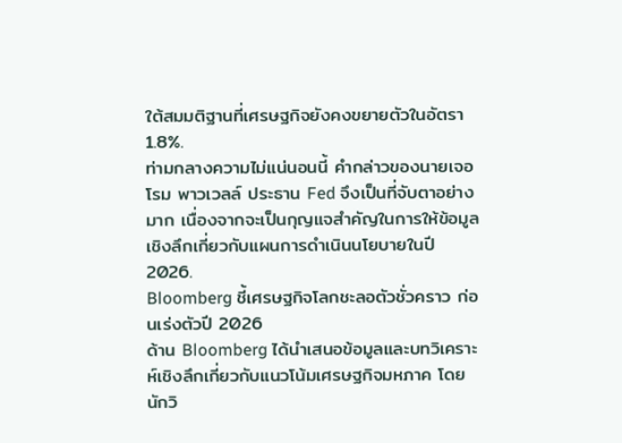ใต้สมมติฐานที่เศรษฐกิจยังคงขยายตัวในอัตรา 1.8%.
ท่ามกลางความไม่แน่นอนนี้ คำกล่าวของนายเจอโรม พาวเวลล์ ประธาน Fed จึงเป็นที่จับตาอย่างมาก เนื่องจากจะเป็นกุญแจสำคัญในการให้ข้อมูลเชิงลึกเกี่ยวกับแผนการดำเนินนโยบายในปี 2026.
Bloomberg ชี้เศรษฐกิจโลกชะลอตัวชั่วคราว ก่อนเร่งตัวปี 2026
ด้าน Bloomberg ได้นำเสนอข้อมูลและบทวิเคราะห์เชิงลึกเกี่ยวกับแนวโน้มเศรษฐกิจมหภาค โดยนักวิ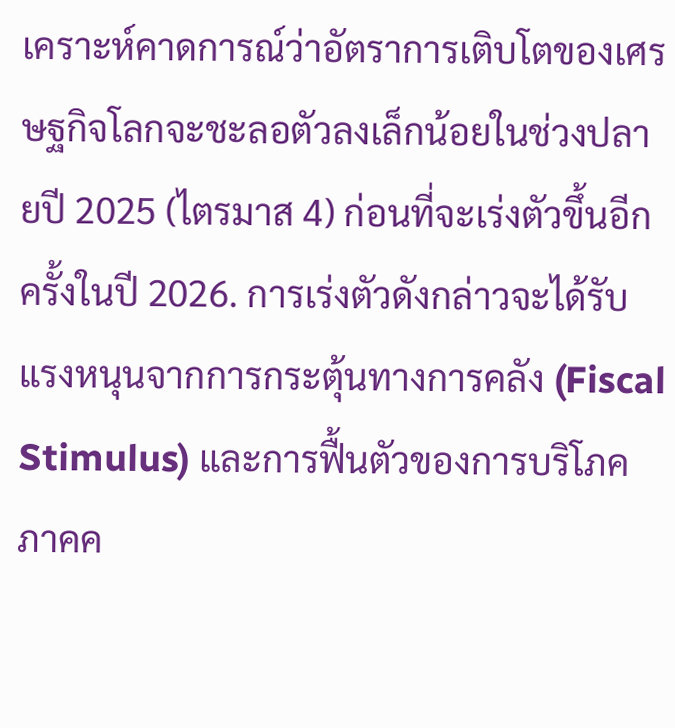เคราะห์คาดการณ์ว่าอัตราการเติบโตของเศรษฐกิจโลกจะชะลอตัวลงเล็กน้อยในช่วงปลายปี 2025 (ไตรมาส 4) ก่อนที่จะเร่งตัวขึ้นอีกครั้งในปี 2026. การเร่งตัวดังกล่าวจะได้รับแรงหนุนจากการกระตุ้นทางการคลัง (Fiscal Stimulus) และการฟื้นตัวของการบริโภคภาคค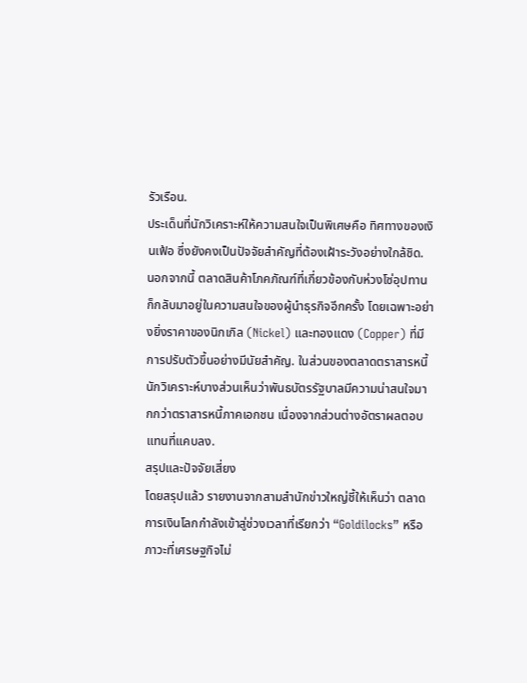รัวเรือน.
ประเด็นที่นักวิเคราะห์ให้ความสนใจเป็นพิเศษคือ ทิศทางของเงินเฟ้อ ซึ่งยังคงเป็นปัจจัยสำคัญที่ต้องเฝ้าระวังอย่างใกล้ชิด. นอกจากนี้ ตลาดสินค้าโภคภัณฑ์ที่เกี่ยวข้องกับห่วงโซ่อุปทานก็กลับมาอยู่ในความสนใจของผู้นำธุรกิจอีกครั้ง โดยเฉพาะอย่างยิ่งราคาของนิกเกิล (Nickel) และทองแดง (Copper) ที่มีการปรับตัวขึ้นอย่างมีนัยสำคัญ. ในส่วนของตลาดตราสารหนี้ นักวิเคราะห์บางส่วนเห็นว่าพันธบัตรรัฐบาลมีความน่าสนใจมากกว่าตราสารหนี้ภาคเอกชน เนื่องจากส่วนต่างอัตราผลตอบแทนที่แคบลง.
สรุปและปัจจัยเสี่ยง
โดยสรุปแล้ว รายงานจากสามสำนักข่าวใหญ่ชี้ให้เห็นว่า ตลาดการเงินโลกกำลังเข้าสู่ช่วงเวลาที่เรียกว่า “Goldilocks” หรือภาวะที่เศรษฐกิจไม่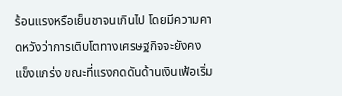ร้อนแรงหรือเย็นชาจนเกินไป โดยมีความคาดหวังว่าการเติบโตทางเศรษฐกิจจะยังคงแข็งแกร่ง ขณะที่แรงกดดันด้านเงินเฟ้อเริ่ม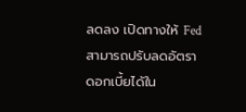ลดลง เปิดทางให้ Fed สามารถปรับลดอัตราดอกเบี้ยได้ใน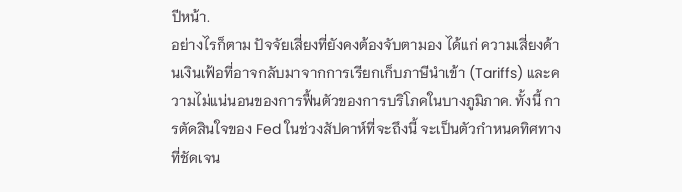ปีหน้า.
อย่างไรก็ตาม ปัจจัยเสี่ยงที่ยังคงต้องจับตามอง ได้แก่ ความเสี่ยงด้านเงินเฟ้อที่อาจกลับมาจากการเรียกเก็บภาษีนำเข้า (Tariffs) และความไม่แน่นอนของการฟื้นตัวของการบริโภคในบางภูมิภาค. ทั้งนี้ การตัดสินใจของ Fed ในช่วงสัปดาห์ที่จะถึงนี้ จะเป็นตัวกำหนดทิศทางที่ชัดเจน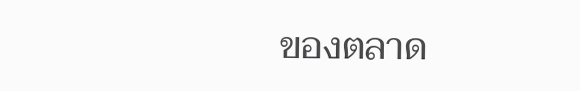ของตลาด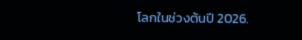โลกในช่วงต้นปี 2026.